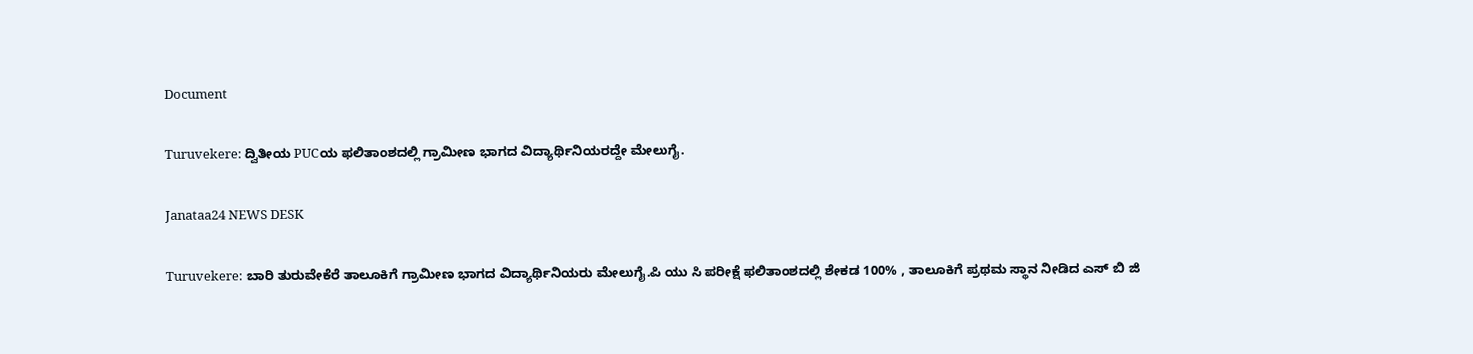Document

Turuvekere: ದ್ವಿತೀಯ PUCಯ ಫಲಿತಾಂಶದಲ್ಲಿ ಗ್ರಾಮೀಣ ಭಾಗದ ವಿದ್ಯಾರ್ಥಿನಿಯರದ್ದೇ ಮೇಲುಗೈ.

Janataa24 NEWS DESK

Turuvekere: ಬಾರಿ ತುರುವೇಕೆರೆ ತಾಲೂಕಿಗೆ ಗ್ರಾಮೀಣ ಭಾಗದ ವಿದ್ಯಾರ್ಥಿನಿಯರು ಮೇಲುಗೈ.ಪಿ ಯು ಸಿ ಪರೀಕ್ಷೆ ಫಲಿತಾಂಶದಲ್ಲಿ ಶೇಕಡ 100% , ತಾಲೂಕಿಗೆ ಪ್ರಥಮ ಸ್ಥಾನ ನೀಡಿದ ಎಸ್ ಬಿ ಜಿ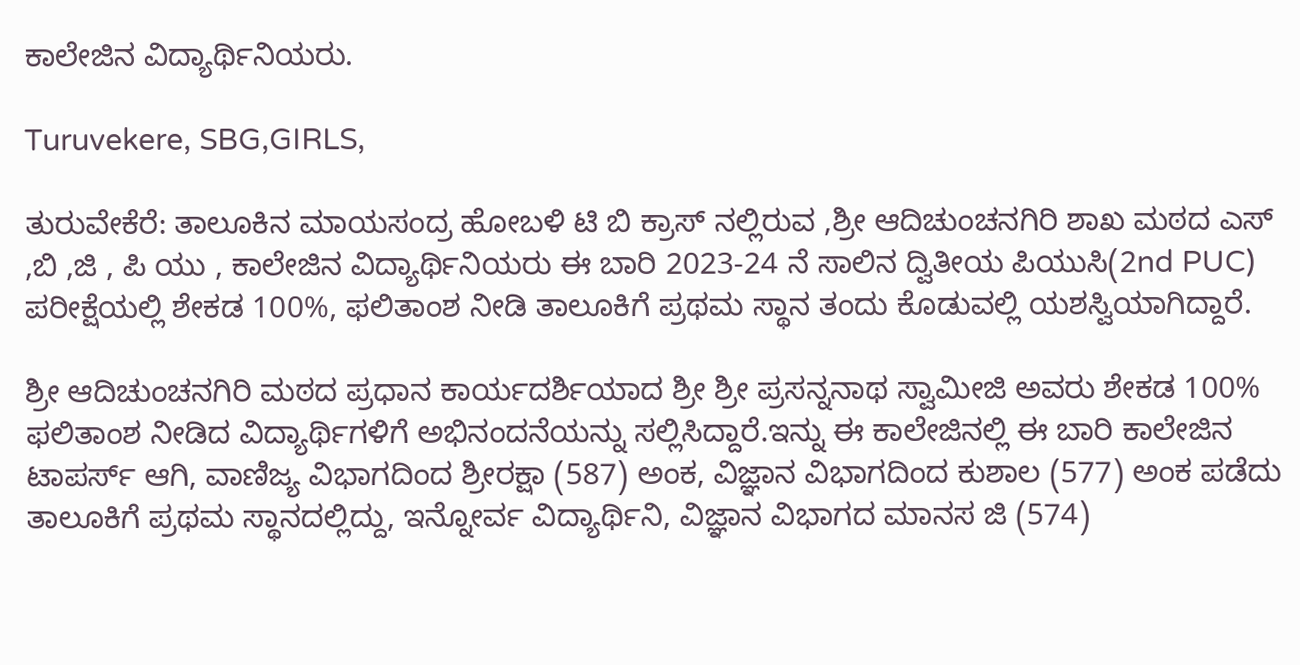ಕಾಲೇಜಿನ ವಿದ್ಯಾರ್ಥಿನಿಯರು.

Turuvekere, SBG,GIRLS,

ತುರುವೇಕೆರೆ: ತಾಲೂಕಿನ ಮಾಯಸಂದ್ರ ಹೋಬಳಿ ಟಿ ಬಿ ಕ್ರಾಸ್ ನಲ್ಲಿರುವ ,ಶ್ರೀ ಆದಿಚುಂಚನಗಿರಿ ಶಾಖ ಮಠದ ಎಸ್ ,ಬಿ ,ಜಿ , ಪಿ ಯು , ಕಾಲೇಜಿನ ವಿದ್ಯಾರ್ಥಿನಿಯರು ಈ ಬಾರಿ 2023-24 ನೆ ಸಾಲಿನ ದ್ವಿತೀಯ ಪಿಯುಸಿ(2nd PUC) ಪರೀಕ್ಷೆಯಲ್ಲಿ ಶೇಕಡ 100%, ಫಲಿತಾಂಶ ನೀಡಿ ತಾಲೂಕಿಗೆ ಪ್ರಥಮ ಸ್ಥಾನ ತಂದು ಕೊಡುವಲ್ಲಿ ಯಶಸ್ವಿಯಾಗಿದ್ದಾರೆ.

ಶ್ರೀ ಆದಿಚುಂಚನಗಿರಿ ಮಠದ ಪ್ರಧಾನ ಕಾರ್ಯದರ್ಶಿಯಾದ ಶ್ರೀ ಶ್ರೀ ಪ್ರಸನ್ನನಾಥ ಸ್ವಾಮೀಜಿ ಅವರು ಶೇಕಡ 100% ಫಲಿತಾಂಶ ನೀಡಿದ ವಿದ್ಯಾರ್ಥಿಗಳಿಗೆ ಅಭಿನಂದನೆಯನ್ನು ಸಲ್ಲಿಸಿದ್ದಾರೆ.ಇನ್ನು ಈ ಕಾಲೇಜಿನಲ್ಲಿ ಈ ಬಾರಿ ಕಾಲೇಜಿನ ಟಾಪರ್ಸ್ ಆಗಿ, ವಾಣಿಜ್ಯ ವಿಭಾಗದಿಂದ ಶ್ರೀರಕ್ಷಾ (587) ಅಂಕ, ವಿಜ್ಞಾನ ವಿಭಾಗದಿಂದ ಕುಶಾಲ (577) ಅಂಕ ಪಡೆದು ತಾಲೂಕಿಗೆ ಪ್ರಥಮ ಸ್ಥಾನದಲ್ಲಿದ್ದು, ಇನ್ನೋರ್ವ ವಿದ್ಯಾರ್ಥಿನಿ, ವಿಜ್ಞಾನ ವಿಭಾಗದ ಮಾನಸ ಜಿ (574)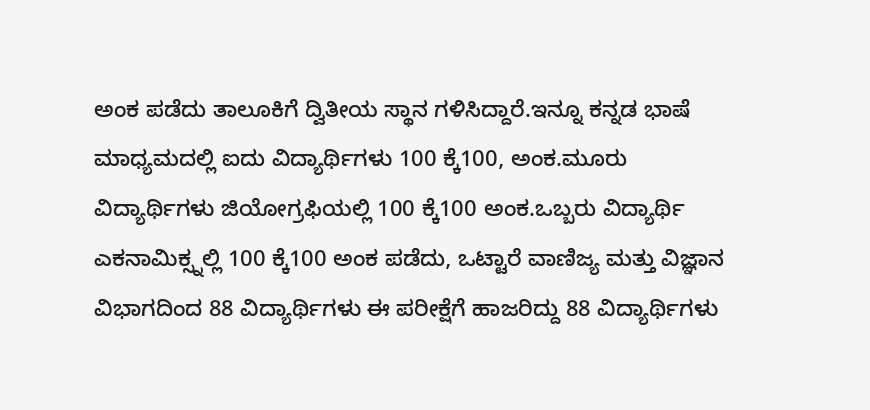ಅಂಕ ಪಡೆದು ತಾಲೂಕಿಗೆ ದ್ವಿತೀಯ ಸ್ಥಾನ ಗಳಿಸಿದ್ದಾರೆ.ಇನ್ನೂ ಕನ್ನಡ ಭಾಷೆ ಮಾಧ್ಯಮದಲ್ಲಿ ಐದು ವಿದ್ಯಾರ್ಥಿಗಳು 100 ಕ್ಕೆ100, ಅಂಕ.ಮೂರು ವಿದ್ಯಾರ್ಥಿಗಳು ಜಿಯೋಗ್ರಫಿಯಲ್ಲಿ 100 ಕ್ಕೆ100 ಅಂಕ.ಒಬ್ಬರು ವಿದ್ಯಾರ್ಥಿ ಎಕನಾಮಿಕ್ಸ್ನಲ್ಲಿ 100 ಕ್ಕೆ100 ಅಂಕ ಪಡೆದು, ಒಟ್ಟಾರೆ ವಾಣಿಜ್ಯ ಮತ್ತು ವಿಜ್ಞಾನ ವಿಭಾಗದಿಂದ 88 ವಿದ್ಯಾರ್ಥಿಗಳು ಈ ಪರೀಕ್ಷೆಗೆ ಹಾಜರಿದ್ದು 88 ವಿದ್ಯಾರ್ಥಿಗಳು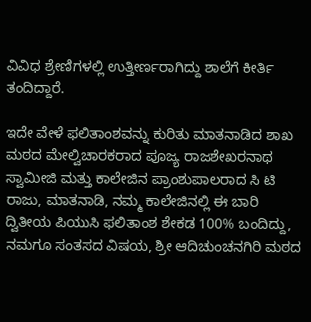ವಿವಿಧ ಶ್ರೇಣಿಗಳಲ್ಲಿ ಉತ್ತೀರ್ಣರಾಗಿದ್ದು ಶಾಲೆಗೆ ಕೀರ್ತಿ ತಂದಿದ್ದಾರೆ.

ಇದೇ ವೇಳೆ ಫಲಿತಾಂಶವನ್ನು ಕುರಿತು ಮಾತನಾಡಿದ ಶಾಖ ಮಠದ ಮೇಲ್ವಿಚಾರಕರಾದ ಪೂಜ್ಯ ರಾಜಶೇಖರನಾಥ ಸ್ವಾಮೀಜಿ ಮತ್ತು ಕಾಲೇಜಿನ ಪ್ರಾಂಶುಪಾಲರಾದ ಸಿ ಟಿ ರಾಜು, ಮಾತನಾಡಿ, ನಮ್ಮ ಕಾಲೇಜಿನಲ್ಲಿ ಈ ಬಾರಿ ದ್ವಿತೀಯ ಪಿಯುಸಿ ಫಲಿತಾಂಶ ಶೇಕಡ 100% ಬಂದಿದ್ದು, ನಮಗೂ ಸಂತಸದ ವಿಷಯ, ಶ್ರೀ ಆದಿಚುಂಚನಗಿರಿ ಮಠದ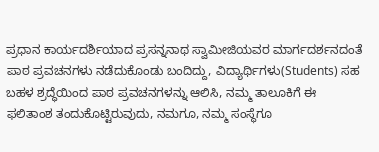ಪ್ರಧಾನ ಕಾರ್ಯದರ್ಶಿಯಾದ ಪ್ರಸನ್ನನಾಥ ಸ್ವಾಮೀಜಿಯವರ ಮಾರ್ಗದರ್ಶನದಂತೆ ಪಾಠ ಪ್ರವಚನಗಳು ನಡೆದುಕೊಂಡು ಬಂದಿದ್ದು, ವಿದ್ಯಾರ್ಥಿಗಳು(Students) ಸಹ ಬಹಳ ಶ್ರದ್ಧೆಯಿಂದ ಪಾಠ ಪ್ರವಚನಗಳನ್ನು ಆಲಿಸಿ, ನಮ್ಮ ತಾಲೂಕಿಗೆ ಈ ಫಲಿತಾಂಶ ತಂದುಕೊಟ್ಟಿರುವುದು, ನಮಗೂ, ನಮ್ಮ ಸಂಸ್ಥೆಗೂ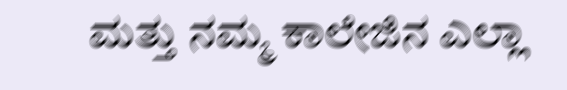ಮತ್ತು ನಮ್ಮ ಕಾಲೇಜಿನ ಎಲ್ಲಾ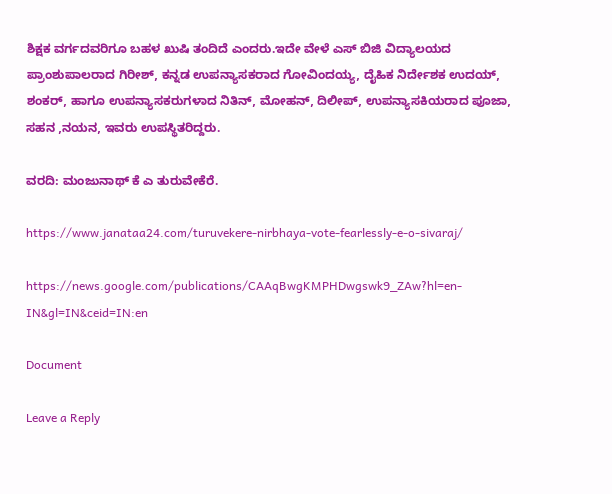ಶಿಕ್ಷಕ ವರ್ಗದವರಿಗೂ ಬಹಳ ಖುಷಿ ತಂದಿದೆ ಎಂದರು.ಇದೇ ವೇಳೆ ಎಸ್ ಬಿಜಿ ವಿದ್ಯಾಲಯದ ಪ್ರಾಂಶುಪಾಲರಾದ ಗಿರೀಶ್, ಕನ್ನಡ ಉಪನ್ಯಾಸಕರಾದ ಗೋವಿಂದಯ್ಯ, ದೈಹಿಕ ನಿರ್ದೇಶಕ ಉದಯ್, ಶಂಕರ್, ಹಾಗೂ ಉಪನ್ಯಾಸಕರುಗಳಾದ ನಿತಿನ್, ಮೋಹನ್, ದಿಲೀಪ್, ಉಪನ್ಯಾಸಕಿಯರಾದ ಪೂಜಾ, ಸಹನ ,ನಯನ, ಇವರು ಉಪಸ್ಥಿತರಿದ್ದರು.

ವರದಿ: ಮಂಜುನಾಥ್ ಕೆ ಎ ತುರುವೇಕೆರೆ.

https://www.janataa24.com/turuvekere-nirbhaya-vote-fearlessly-e-o-sivaraj/

https://news.google.com/publications/CAAqBwgKMPHDwgswk9_ZAw?hl=en-IN&gl=IN&ceid=IN:en

Document

Leave a Reply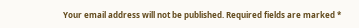Your email address will not be published. Required fields are marked *